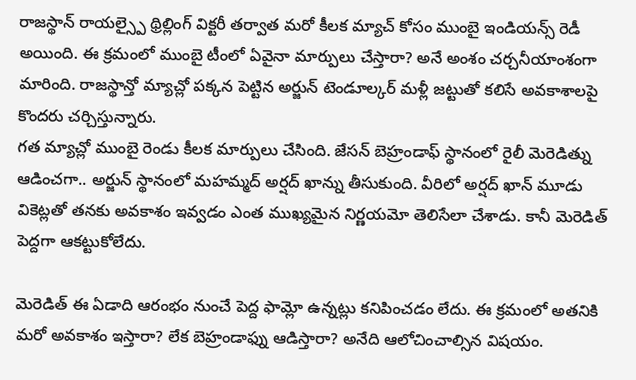రాజస్థాన్ రాయల్స్పై థ్రిల్లింగ్ విక్టరీ తర్వాత మరో కీలక మ్యాచ్ కోసం ముంబై ఇండియన్స్ రెడీ అయింది. ఈ క్రమంలో ముంబై టీంలో ఏవైనా మార్పులు చేస్తారా? అనే అంశం చర్చనీయాంశంగా మారింది. రాజస్థాన్తో మ్యాచ్లో పక్కన పెట్టిన అర్జున్ టెండూల్కర్ మళ్లీ జట్టుతో కలిసే అవకాశాలపై కొందరు చర్చిస్తున్నారు.
గత మ్యాచ్లో ముంబై రెండు కీలక మార్పులు చేసింది. జేసన్ బెహ్రండాఫ్ స్థానంలో రైలీ మెరెడిత్ను ఆడించగా.. అర్జున్ స్థానంలో మహమ్మద్ అర్షద్ ఖాన్ను తీసుకుంది. వీరిలో అర్షద్ ఖాన్ మూడు వికెట్లతో తనకు అవకాశం ఇవ్వడం ఎంత ముఖ్యమైన నిర్ణయమో తెలిసేలా చేశాడు. కానీ మెరెడిత్ పెద్దగా ఆకట్టుకోలేదు.

మెరెడిత్ ఈ ఏడాది ఆరంభం నుంచే పెద్ద ఫామ్లో ఉన్నట్లు కనిపించడం లేదు. ఈ క్రమంలో అతనికి మరో అవకాశం ఇస్తారా? లేక బెహ్రండాఫ్ను ఆడిస్తారా? అనేది ఆలోచించాల్సిన విషయం.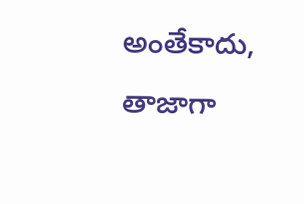అంతేకాదు, తాజాగా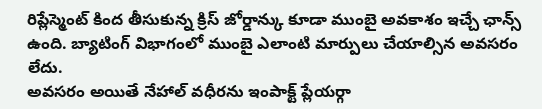రిప్లేస్మెంట్ కింద తీసుకున్న క్రిస్ జోర్డాన్కు కూడా ముంబై అవకాశం ఇచ్చే ఛాన్స్ ఉంది. బ్యాటింగ్ విభాగంలో ముంబై ఎలాంటి మార్పులు చేయాల్సిన అవసరం లేదు.
అవసరం అయితే నేహాల్ వధీరను ఇంపాక్ట్ ప్లేయర్గా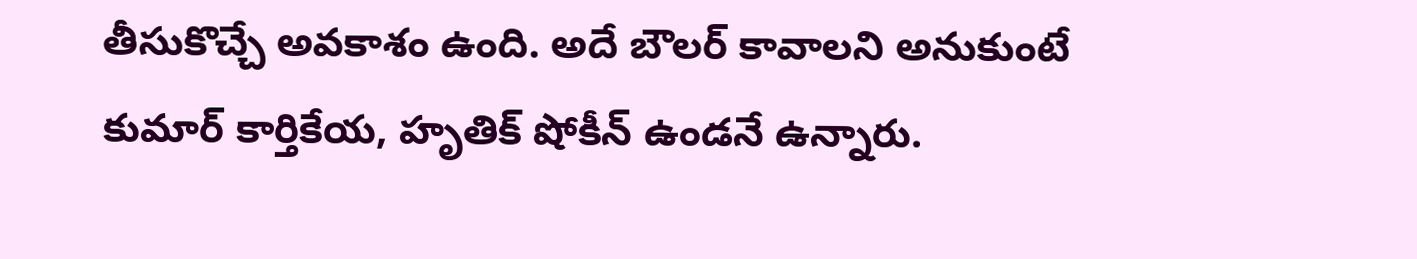తీసుకొచ్చే అవకాశం ఉంది. అదే బౌలర్ కావాలని అనుకుంటే కుమార్ కార్తికేయ, హృతిక్ షోకీన్ ఉండనే ఉన్నారు.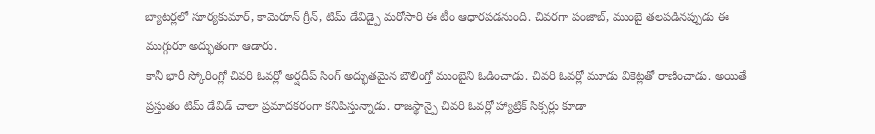బ్యాటర్లలో సూర్యకుమార్, కామెరూన్ గ్రీన్, టిమ్ డేవిడ్పై మరోసారి ఈ టీం ఆధారపడనుంది. చివరగా పంజాబ్, ముంబై తలపడినప్పుడు ఈ ముగ్గురూ అద్భుతంగా ఆడారు.
కానీ భారీ స్కోరింగ్లో చివరి ఓవర్లో అర్షదీప్ సింగ్ అద్భుతమైన బౌలింగ్తో ముంబైని ఓడించాడు. చివరి ఓవర్లో మూడు వికెట్లతో రాణించాడు. అయితే ప్రస్తుతం టిమ్ డేవిడ్ చాలా ప్రమాదకరంగా కనిపిస్తున్నాడు. రాజస్థాన్పై చివరి ఓవర్లో హ్యాట్రిక్ సిక్సర్లు కూడా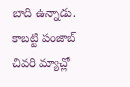బాది ఉన్నాడు. కాబట్టి పంజాబ్ చివరి మ్యాచ్లో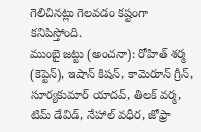గెలిచినట్లు గెలవడం కష్టంగా కనిపిస్తోంది.
ముంబై జట్టు (అంచనా): రోహిత్ శర్మ (కెప్టెన్), ఇషాన్ కిషన్, కామెరూన్ గ్రీన్, సూర్యకుమార్ యాదవ్, తిలక్ వర్మ, టిమ్ డేవిడ్, నేహాల్ వధీర, జోఫ్రా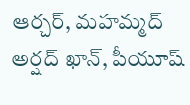ఆర్చర్, మహమ్మద్ అర్షద్ ఖాన్, పీయూష్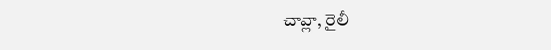చావ్లా, రైలీ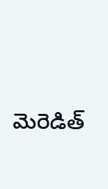మెరెడిత్